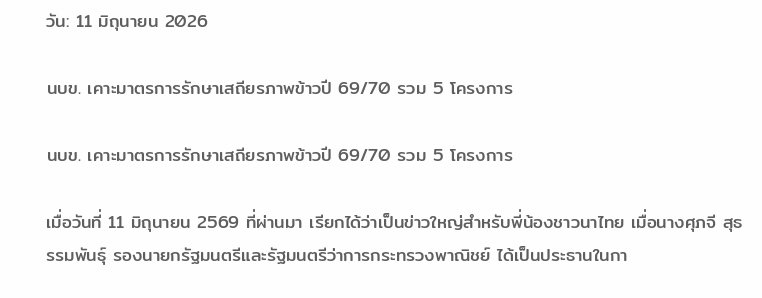วัน: 11 มิถุนายน 2026

นบข. เคาะมาตรการรักษาเสถียรภาพข้าวปี 69/70 รวม 5 โครงการ

นบข. เคาะมาตรการรักษาเสถียรภาพข้าวปี 69/70 รวม 5 โครงการ

เมื่อวันที่ 11 มิถุนายน 2569 ที่ผ่านมา เรียกได้ว่าเป็นข่าวใหญ่สำหรับพี่น้องชาวนาไทย เมื่อนางศุภจี สุธรรมพันธุ์ รองนายกรัฐมนตรีและรัฐมนตรีว่าการกระทรวงพาณิชย์ ได้เป็นประธานในกา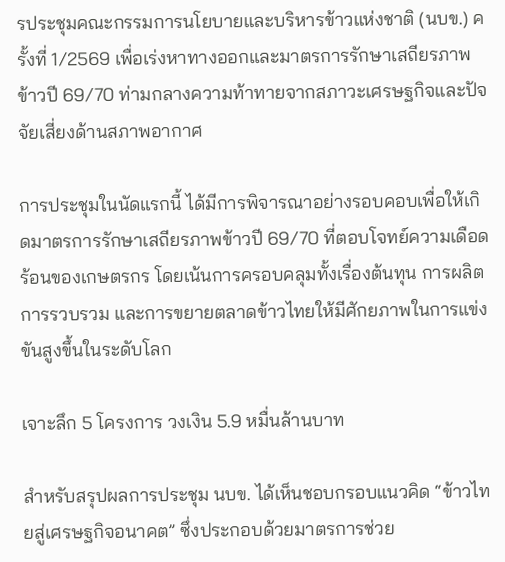รประชุมคณะกรรมการนโยบายและบริหารข้าวแห่งชาติ (นบข.) ครั้งที่ 1/2569 เพื่อเร่งหาทางออกและมาตรการรักษาเสถียรภาพข้าวปี 69/70 ท่ามกลางความท้าทายจากสภาวะเศรษฐกิจและปัจจัยเสี่ยงด้านสภาพอากาศ

การประชุมในนัดแรกนี้ ได้มีการพิจารณาอย่างรอบคอบเพื่อให้เกิดมาตรการรักษาเสถียรภาพข้าวปี 69/70 ที่ตอบโจทย์ความเดือดร้อนของเกษตรกร โดยเน้นการครอบคลุมทั้งเรื่องต้นทุน การผลิต การรวบรวม และการขยายตลาดข้าวไทยให้มีศักยภาพในการแข่งขันสูงขึ้นในระดับโลก

เจาะลึก 5 โครงการ วงเงิน 5.9 หมื่นล้านบาท

สำหรับสรุปผลการประชุม นบข. ได้เห็นชอบกรอบแนวคิด “ข้าวไทยสู่เศรษฐกิจอนาคต” ซึ่งประกอบด้วยมาตรการช่วย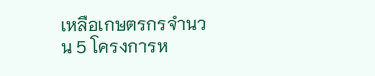เหลือเกษตรกรจำนวน 5 โครงการห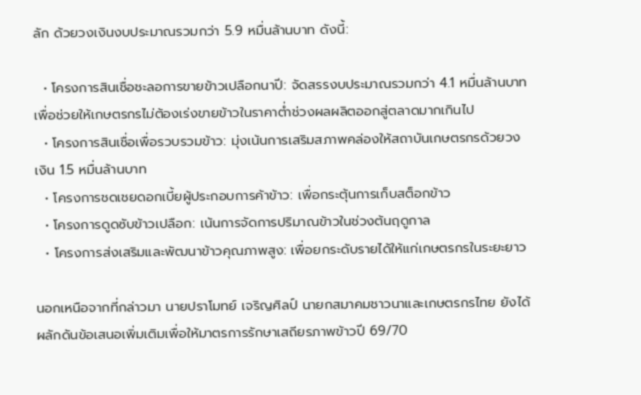ลัก ด้วยวงเงินงบประมาณรวมกว่า 5.9 หมื่นล้านบาท ดังนี้:

  • โครงการสินเชื่อชะลอการขายข้าวเปลือกนาปี: จัดสรรงบประมาณรวมกว่า 4.1 หมื่นล้านบาท เพื่อช่วยให้เกษตรกรไม่ต้องเร่งขายข้าวในราคาต่ำช่วงผลผลิตออกสู่ตลาดมากเกินไป
  • โครงการสินเชื่อเพื่อรวบรวมข้าว: มุ่งเน้นการเสริมสภาพคล่องให้สถาบันเกษตรกรด้วยวงเงิน 1.5 หมื่นล้านบาท
  • โครงการชดเชยดอกเบี้ยผู้ประกอบการค้าข้าว: เพื่อกระตุ้นการเก็บสต็อกข้าว
  • โครงการดูดซับข้าวเปลือก: เน้นการจัดการปริมาณข้าวในช่วงต้นฤดูกาล
  • โครงการส่งเสริมและพัฒนาข้าวคุณภาพสูง: เพื่อยกระดับรายได้ให้แก่เกษตรกรในระยะยาว

นอกเหนือจากที่กล่าวมา นายปราโมทย์ เจริญศิลป์ นายกสมาคมชาวนาและเกษตรกรไทย ยังได้ผลักดันข้อเสนอเพิ่มเติมเพื่อให้มาตรการรักษาเสถียรภาพข้าวปี 69/70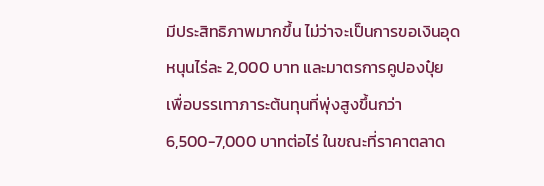มีประสิทธิภาพมากขึ้น ไม่ว่าจะเป็นการขอเงินอุดหนุนไร่ละ 2,000 บาท และมาตรการคูปองปุ๋ย เพื่อบรรเทาภาระต้นทุนที่พุ่งสูงขึ้นกว่า 6,500-7,000 บาทต่อไร่ ในขณะที่ราคาตลาด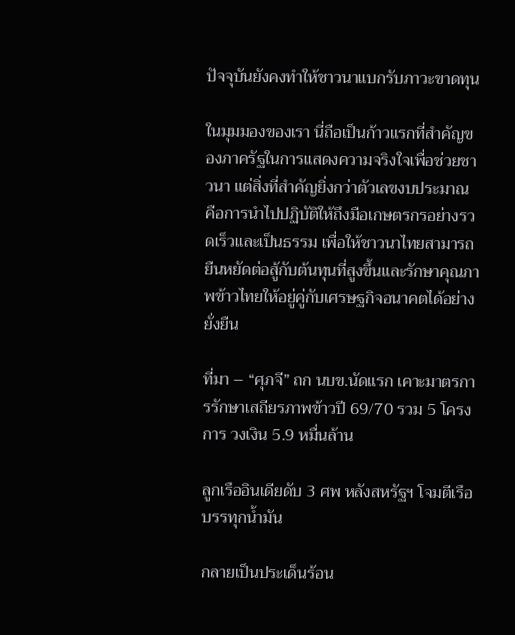ปัจจุบันยังคงทำให้ชาวนาแบกรับภาวะขาดทุน

ในมุมมองของเรา นี่ถือเป็นก้าวแรกที่สำคัญของภาครัฐในการแสดงความจริงใจเพื่อช่วยชาวนา แต่สิ่งที่สำคัญยิ่งกว่าตัวเลขงบประมาณ คือการนำไปปฏิบัติให้ถึงมือเกษตรกรอย่างรวดเร็วและเป็นธรรม เพื่อให้ชาวนาไทยสามารถยืนหยัดต่อสู้กับต้นทุนที่สูงขึ้นและรักษาคุณภาพข้าวไทยให้อยู่คู่กับเศรษฐกิจอนาคตได้อย่างยั่งยืน

ที่มา – “ศุภจี” ถก นบข.นัดแรก เคาะมาตรการรักษาเสถียรภาพข้าวปี 69/70 รวม 5 โครงการ วงเงิน 5.9 หมื่นล้าน

ลูกเรืออินเดียดับ 3 ศพ หลังสหรัฐฯ โจมตีเรือบรรทุกน้ำมัน

กลายเป็นประเด็นร้อน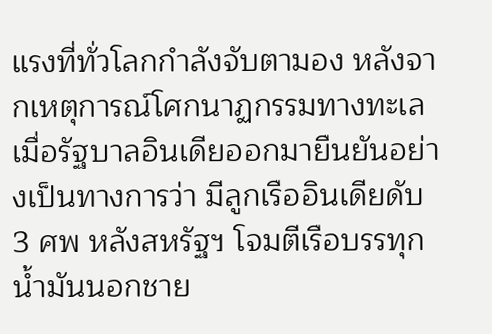แรงที่ทั่วโลกกำลังจับตามอง หลังจากเหตุการณ์โศกนาฏกรรมทางทะเล เมื่อรัฐบาลอินเดียออกมายืนยันอย่างเป็นทางการว่า มีลูกเรืออินเดียดับ 3 ศพ หลังสหรัฐฯ โจมตีเรือบรรทุกน้ำมันนอกชาย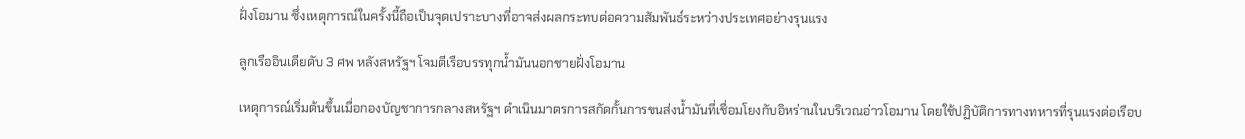ฝั่งโอมาน ซึ่งเหตุการณ์ในครั้งนี้ถือเป็นจุดเปราะบางที่อาจส่งผลกระทบต่อความสัมพันธ์ระหว่างประเทศอย่างรุนแรง

ลูกเรืออินเดียดับ 3 ศพ หลังสหรัฐฯ โจมตีเรือบรรทุกน้ำมันนอกชายฝั่งโอมาน

เหตุการณ์เริ่มต้นขึ้นเมื่อกองบัญชาการกลางสหรัฐฯ ดำเนินมาตรการสกัดกั้นการขนส่งน้ำมันที่เชื่อมโยงกับอิหร่านในบริเวณอ่าวโอมาน โดยใช้ปฏิบัติการทางทหารที่รุนแรงต่อเรือบ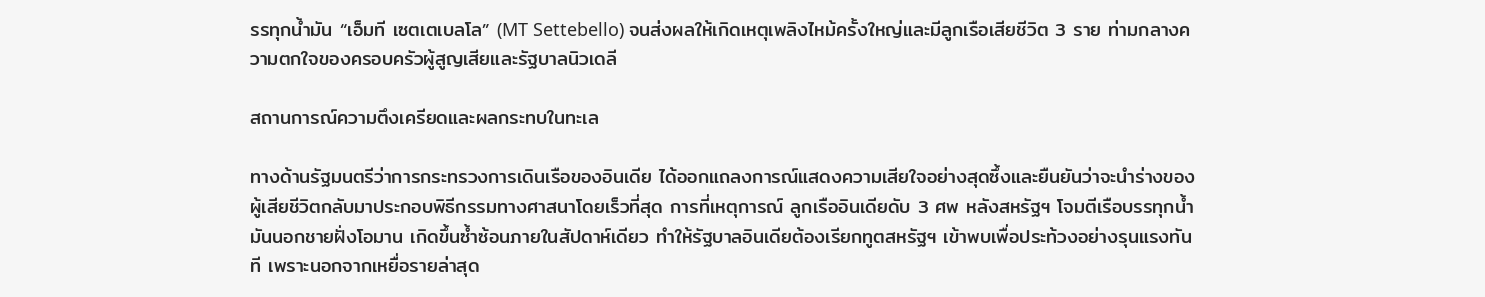รรทุกน้ำมัน “เอ็มที เซตเตเบลโล” (MT Settebello) จนส่งผลให้เกิดเหตุเพลิงไหม้ครั้งใหญ่และมีลูกเรือเสียชีวิต 3 ราย ท่ามกลางความตกใจของครอบครัวผู้สูญเสียและรัฐบาลนิวเดลี

สถานการณ์ความตึงเครียดและผลกระทบในทะเล

ทางด้านรัฐมนตรีว่าการกระทรวงการเดินเรือของอินเดีย ได้ออกแถลงการณ์แสดงความเสียใจอย่างสุดซึ้งและยืนยันว่าจะนำร่างของผู้เสียชีวิตกลับมาประกอบพิธีกรรมทางศาสนาโดยเร็วที่สุด การที่เหตุการณ์ ลูกเรืออินเดียดับ 3 ศพ หลังสหรัฐฯ โจมตีเรือบรรทุกน้ำมันนอกชายฝั่งโอมาน เกิดขึ้นซ้ำซ้อนภายในสัปดาห์เดียว ทำให้รัฐบาลอินเดียต้องเรียกทูตสหรัฐฯ เข้าพบเพื่อประท้วงอย่างรุนแรงทันที เพราะนอกจากเหยื่อรายล่าสุด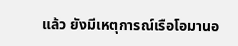แล้ว ยังมีเหตุการณ์เรือโอมานอ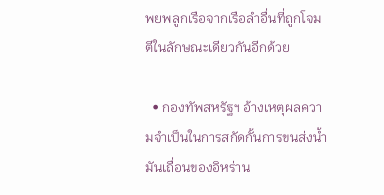พยพลูกเรือจากเรือลำอื่นที่ถูกโจมตีในลักษณะเดียวกันอีกด้วย

  • กองทัพสหรัฐฯ อ้างเหตุผลความจำเป็นในการสกัดกั้นการขนส่งน้ำมันเถื่อนของอิหร่าน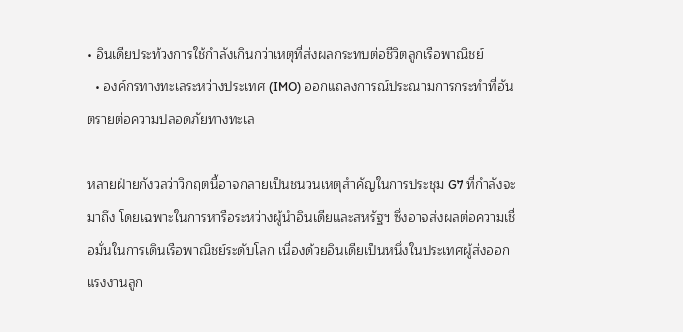• อินเดียประท้วงการใช้กำลังเกินกว่าเหตุที่ส่งผลกระทบต่อชีวิตลูกเรือพาณิชย์
  • องค์กรทางทะเลระหว่างประเทศ (IMO) ออกแถลงการณ์ประณามการกระทำที่อันตรายต่อความปลอดภัยทางทะเล

หลายฝ่ายกังวลว่าวิกฤตนี้อาจกลายเป็นชนวนเหตุสำคัญในการประชุม G7 ที่กำลังจะมาถึง โดยเฉพาะในการหารือระหว่างผู้นำอินเดียและสหรัฐฯ ซึ่งอาจส่งผลต่อความเชื่อมั่นในการเดินเรือพาณิชย์ระดับโลก เนื่องด้วยอินเดียเป็นหนึ่งในประเทศผู้ส่งออกแรงงานลูก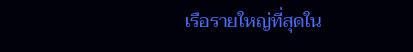เรือรายใหญ่ที่สุดใน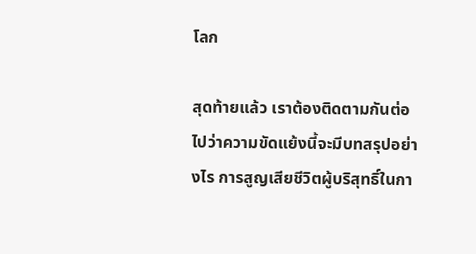โลก

สุดท้ายแล้ว เราต้องติดตามกันต่อไปว่าความขัดแย้งนี้จะมีบทสรุปอย่างไร การสูญเสียชีวิตผู้บริสุทธิ์ในกา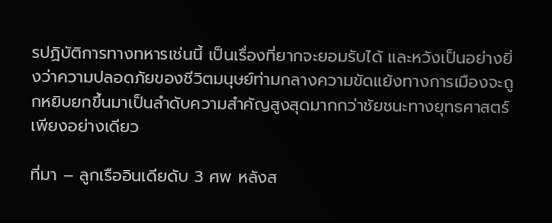รปฏิบัติการทางทหารเช่นนี้ เป็นเรื่องที่ยากจะยอมรับได้ และหวังเป็นอย่างยิ่งว่าความปลอดภัยของชีวิตมนุษย์ท่ามกลางความขัดแย้งทางการเมืองจะถูกหยิบยกขึ้นมาเป็นลำดับความสำคัญสูงสุดมากกว่าชัยชนะทางยุทธศาสตร์เพียงอย่างเดียว

ที่มา – ลูกเรืออินเดียดับ 3 ศพ หลังส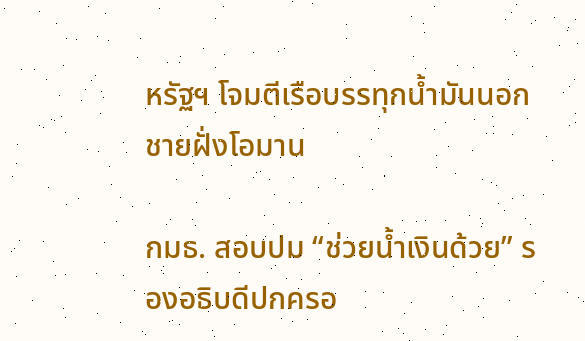หรัฐฯ โจมตีเรือบรรทุกน้ำมันนอกชายฝั่งโอมาน

กมธ. สอบปม “ช่วยน้ำเงินด้วย” รองอธิบดีปกครอ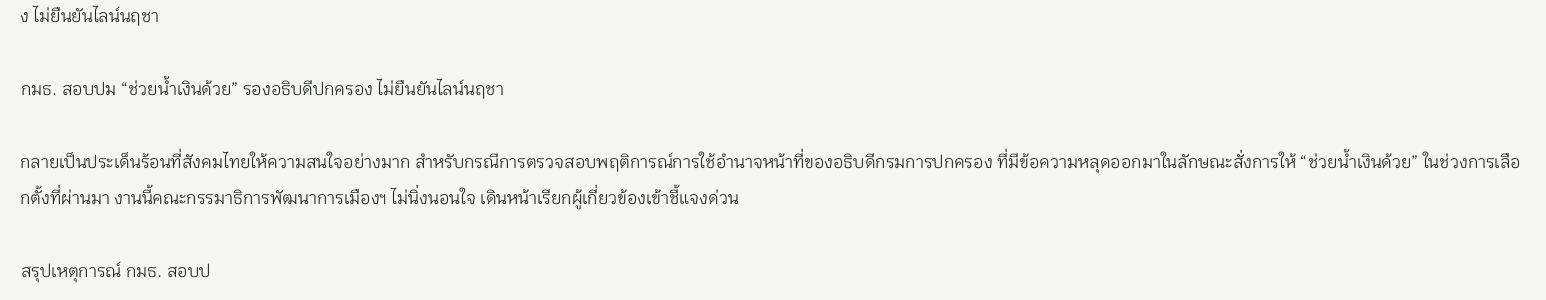ง ไม่ยืนยันไลน์นฤชา

กมธ. สอบปม “ช่วยน้ำเงินด้วย” รองอธิบดีปกครอง ไม่ยืนยันไลน์นฤชา

กลายเป็นประเด็นร้อนที่สังคมไทยให้ความสนใจอย่างมาก สำหรับกรณีการตรวจสอบพฤติการณ์การใช้อำนาจหน้าที่ของอธิบดีกรมการปกครอง ที่มีข้อความหลุดออกมาในลักษณะสั่งการให้ “ช่วยน้ำเงินด้วย” ในช่วงการเลือกตั้งที่ผ่านมา งานนี้คณะกรรมาธิการพัฒนาการเมืองฯ ไม่นิ่งนอนใจ เดินหน้าเรียกผู้เกี่ยวข้องเข้าชี้แจงด่วน

สรุปเหตุการณ์ กมธ. สอบป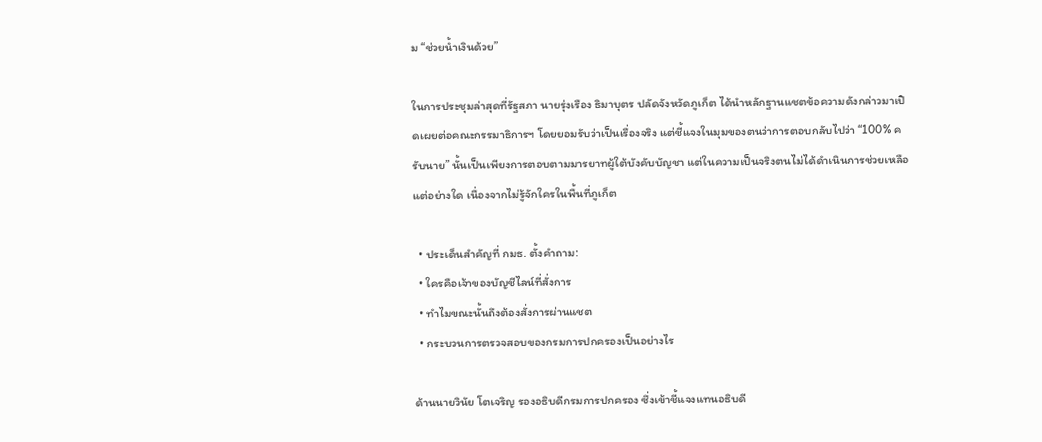ม “ช่วยน้ำเงินด้วย”

ในการประชุมล่าสุดที่รัฐสภา นายรุ่งเรือง ธิมาบุตร ปลัดจังหวัดภูเก็ต ได้นำหลักฐานแชตข้อความดังกล่าวมาเปิดเผยต่อคณะกรรมาธิการฯ โดยยอมรับว่าเป็นเรื่องจริง แต่ชี้แจงในมุมของตนว่าการตอบกลับไปว่า “100% ครับนาย” นั้นเป็นเพียงการตอบตามมารยาทผู้ใต้บังคับบัญชา แต่ในความเป็นจริงตนไม่ได้ดำเนินการช่วยเหลือแต่อย่างใด เนื่องจากไม่รู้จักใครในพื้นที่ภูเก็ต

  • ประเด็นสำคัญที่ กมธ. ตั้งคำถาม:
  • ใครคือเจ้าของบัญชีไลน์ที่สั่งการ
  • ทำไมขณะนั้นถึงต้องสั่งการผ่านแชต
  • กระบวนการตรวจสอบของกรมการปกครองเป็นอย่างไร

ด้านนายวินัย โตเจริญ รองอธิบดีกรมการปกครอง ซึ่งเข้าชี้แจงแทนอธิบดี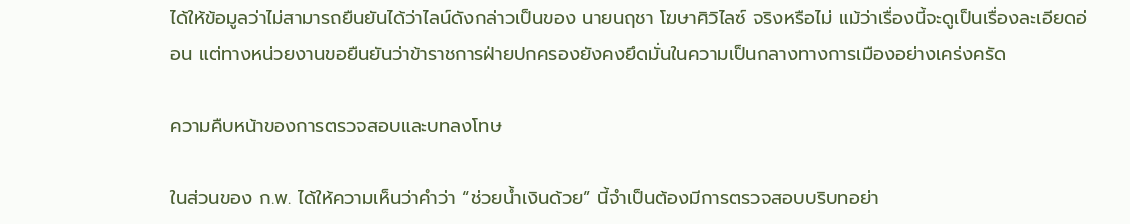ได้ให้ข้อมูลว่าไม่สามารถยืนยันได้ว่าไลน์ดังกล่าวเป็นของ นายนฤชา โฆษาศิวิไลซ์ จริงหรือไม่ แม้ว่าเรื่องนี้จะดูเป็นเรื่องละเอียดอ่อน แต่ทางหน่วยงานขอยืนยันว่าข้าราชการฝ่ายปกครองยังคงยึดมั่นในความเป็นกลางทางการเมืองอย่างเคร่งครัด

ความคืบหน้าของการตรวจสอบและบทลงโทษ

ในส่วนของ ก.พ. ได้ให้ความเห็นว่าคำว่า “ช่วยน้ำเงินด้วย” นี้จำเป็นต้องมีการตรวจสอบบริบทอย่า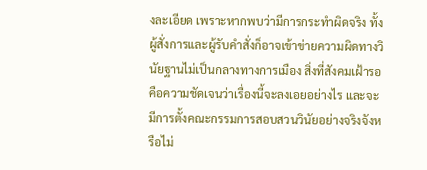งละเอียด เพราะหากพบว่ามีการกระทำผิดจริง ทั้งผู้สั่งการและผู้รับคำสั่งก็อาจเข้าข่ายความผิดทางวินัยฐานไม่เป็นกลางทางการเมือง สิ่งที่สังคมเฝ้ารอคือความชัดเจนว่าเรื่องนี้จะลงเอยอย่างไร และจะมีการตั้งคณะกรรมการสอบสวนวินัยอย่างจริงจังหรือไม่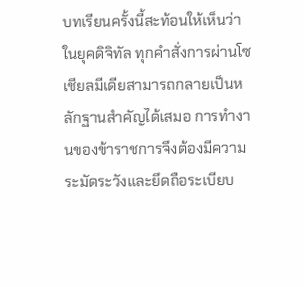บทเรียนครั้งนี้สะท้อนให้เห็นว่าในยุคดิจิทัล ทุกคำสั่งการผ่านโซเชียลมีเดียสามารถกลายเป็นหลักฐานสำคัญได้เสมอ การทำงานของข้าราชการจึงต้องมีความระมัดระวังและยึดถือระเบียบ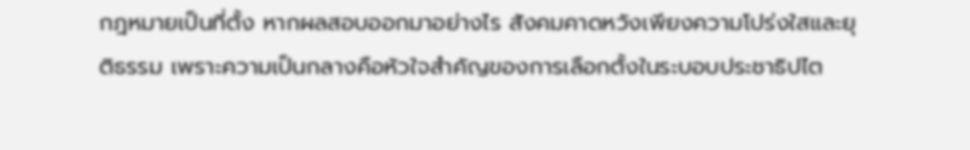กฎหมายเป็นที่ตั้ง หากผลสอบออกมาอย่างไร สังคมคาดหวังเพียงความโปร่งใสและยุติธรรม เพราะความเป็นกลางคือหัวใจสำคัญของการเลือกตั้งในระบอบประชาธิปไต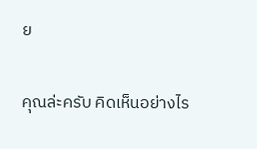ย

คุณล่ะครับ คิดเห็นอย่างไร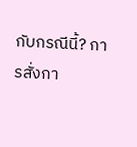กับกรณีนี้? การสั่งกา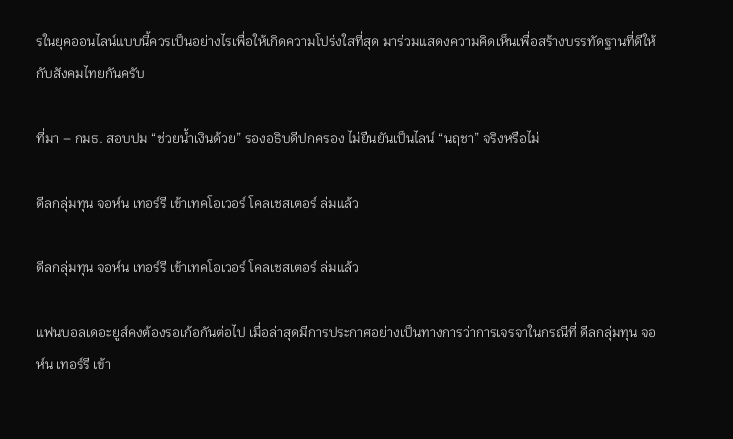รในยุคออนไลน์แบบนี้ควรเป็นอย่างไรเพื่อให้เกิดความโปร่งใสที่สุด มาร่วมแสดงความคิดเห็นเพื่อสร้างบรรทัดฐานที่ดีให้กับสังคมไทยกันครับ

ที่มา – กมธ. สอบปม “ช่วยน้ำเงินด้วย” รองอธิบดีปกครอง ไม่ยืนยันเป็นไลน์ “นฤชา” จริงหรือไม่

ดีลกลุ่มทุน จอห์น เทอร์รี เข้าเทคโอเวอร์ โคลเชสเตอร์ ล่มแล้ว

ดีลกลุ่มทุน จอห์น เทอร์รี เข้าเทคโอเวอร์ โคลเชสเตอร์ ล่มแล้ว

แฟนบอลเดอะยูส์คงต้องรอเก้อกันต่อไป เมื่อล่าสุดมีการประกาศอย่างเป็นทางการว่าการเจรจาในกรณีที่ ดีลกลุ่มทุน จอห์น เทอร์รี เข้า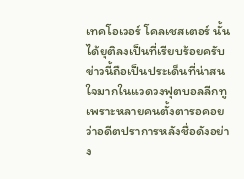เทคโอเวอร์ โคลเชสเตอร์ นั้นได้ยุติลงเป็นที่เรียบร้อยครับ ข่าวนี้ถือเป็นประเด็นที่น่าสนใจมากในแวดวงฟุตบอลลีกทู เพราะหลายคนตั้งตารอคอยว่าอดีตปราการหลังชื่อดังอย่าง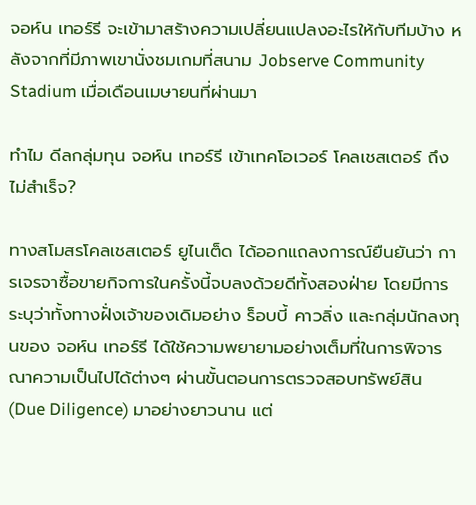จอห์น เทอร์รี จะเข้ามาสร้างความเปลี่ยนแปลงอะไรให้กับทีมบ้าง หลังจากที่มีภาพเขานั่งชมเกมที่สนาม Jobserve Community Stadium เมื่อเดือนเมษายนที่ผ่านมา

ทำไม ดีลกลุ่มทุน จอห์น เทอร์รี เข้าเทคโอเวอร์ โคลเชสเตอร์ ถึงไม่สำเร็จ?

ทางสโมสรโคลเชสเตอร์ ยูไนเต็ด ได้ออกแถลงการณ์ยืนยันว่า การเจรจาซื้อขายกิจการในครั้งนี้จบลงด้วยดีทั้งสองฝ่าย โดยมีการระบุว่าทั้งทางฝั่งเจ้าของเดิมอย่าง ร็อบบี้ คาวลิ่ง และกลุ่มนักลงทุนของ จอห์น เทอร์รี ได้ใช้ความพยายามอย่างเต็มที่ในการพิจารณาความเป็นไปได้ต่างๆ ผ่านขั้นตอนการตรวจสอบทรัพย์สิน (Due Diligence) มาอย่างยาวนาน แต่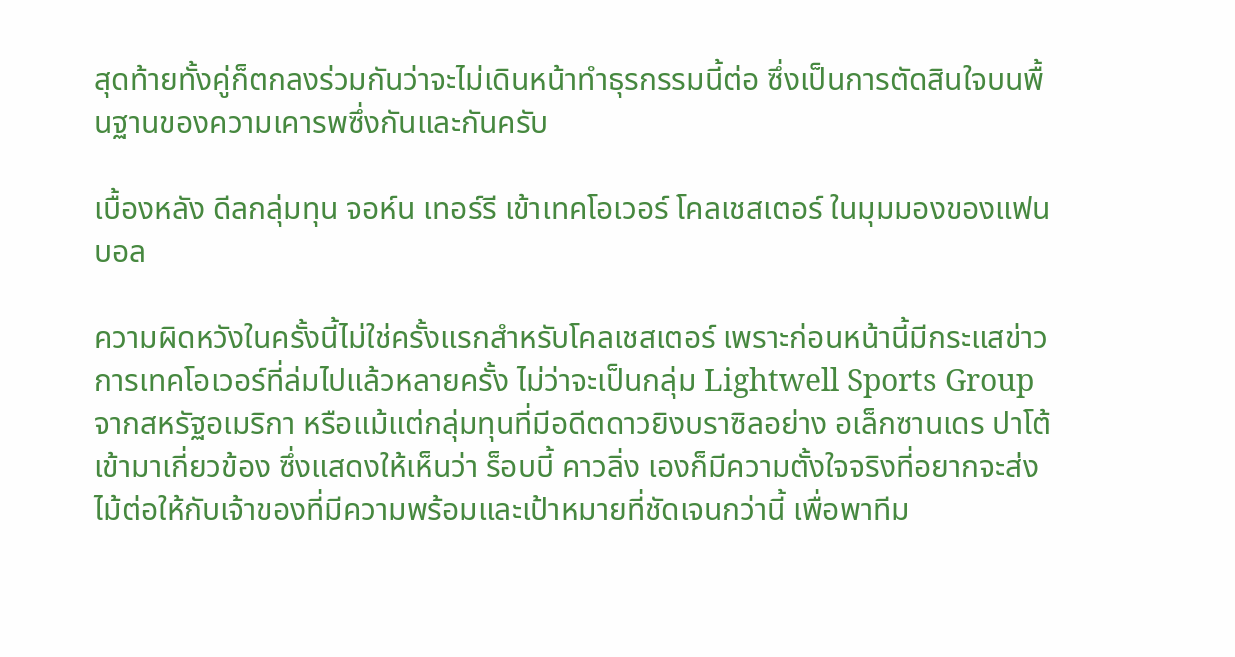สุดท้ายทั้งคู่ก็ตกลงร่วมกันว่าจะไม่เดินหน้าทำธุรกรรมนี้ต่อ ซึ่งเป็นการตัดสินใจบนพื้นฐานของความเคารพซึ่งกันและกันครับ

เบื้องหลัง ดีลกลุ่มทุน จอห์น เทอร์รี เข้าเทคโอเวอร์ โคลเชสเตอร์ ในมุมมองของแฟนบอล

ความผิดหวังในครั้งนี้ไม่ใช่ครั้งแรกสำหรับโคลเชสเตอร์ เพราะก่อนหน้านี้มีกระแสข่าวการเทคโอเวอร์ที่ล่มไปแล้วหลายครั้ง ไม่ว่าจะเป็นกลุ่ม Lightwell Sports Group จากสหรัฐอเมริกา หรือแม้แต่กลุ่มทุนที่มีอดีตดาวยิงบราซิลอย่าง อเล็กซานเดร ปาโต้ เข้ามาเกี่ยวข้อง ซึ่งแสดงให้เห็นว่า ร็อบบี้ คาวลิ่ง เองก็มีความตั้งใจจริงที่อยากจะส่งไม้ต่อให้กับเจ้าของที่มีความพร้อมและเป้าหมายที่ชัดเจนกว่านี้ เพื่อพาทีม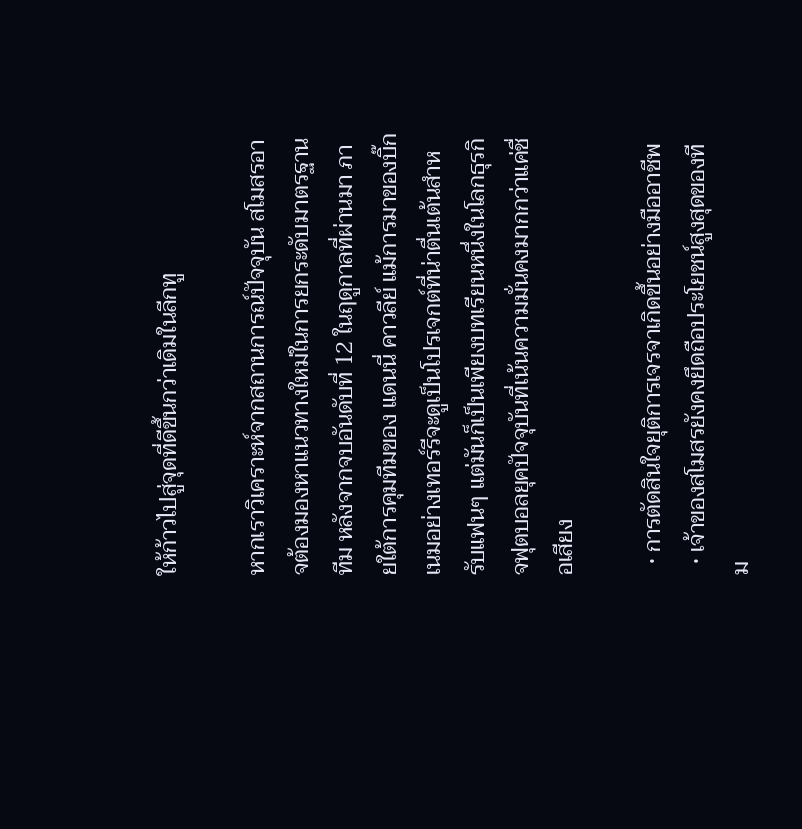ให้ก้าวไปสู่จุดที่ดีขึ้นกว่าเดิมในลีกทู

หากเราวิเคราะห์จากสถานการณ์ปัจจุบัน สโมสรอาจต้องมองหาแนวทางใหม่ในการยกระดับมาตรฐานทีม หลังจากจบอันดับที่ 12 ในฤดูกาลที่ผ่านมา ภายใต้การคุมทีมของ แดนนี่ คาวลีย์ แม้การมาของบิ๊กเนมอย่างเทอร์รีจะดูเป็นโปรเจกต์ที่น่าตื่นเต้นสำหรับแฟนๆ แต่มันก็เป็นเพียงบทเรียนหนึ่งในโลกธุรกิจฟุตบอลยุคปัจจุบันที่เน้นความมั่นคงมากกว่าแค่ชื่อเสียง

  • การตัดสินใจยุติการเจรจาเกิดขึ้นอย่างมืออาชีพ
  • เจ้าของสโมสรยังคงยึดถือประโยชน์สูงสุดของทีม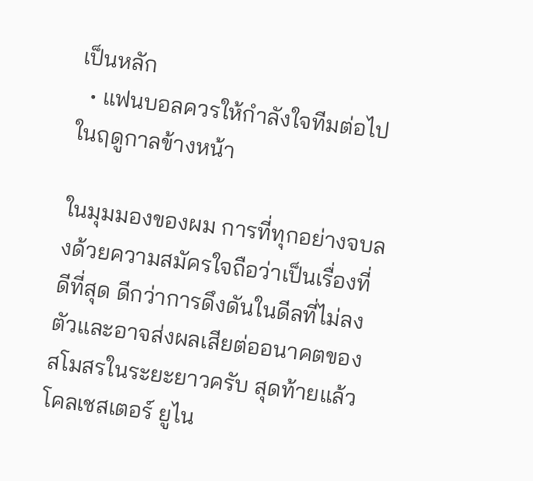เป็นหลัก
  • แฟนบอลควรให้กำลังใจทีมต่อไปในฤดูกาลข้างหน้า

ในมุมมองของผม การที่ทุกอย่างจบลงด้วยความสมัครใจถือว่าเป็นเรื่องที่ดีที่สุด ดีกว่าการดึงดันในดีลที่ไม่ลงตัวและอาจส่งผลเสียต่ออนาคตของสโมสรในระยะยาวครับ สุดท้ายแล้วโคลเชสเตอร์ ยูไน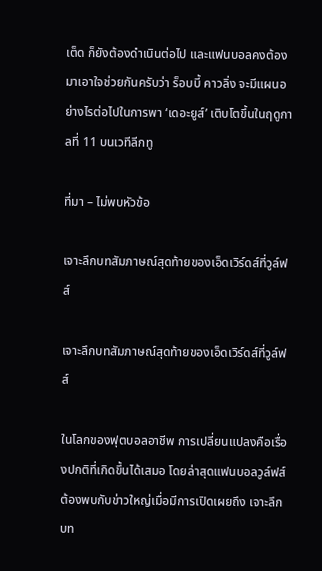เต็ด ก็ยังต้องดำเนินต่อไป และแฟนบอลคงต้องมาเอาใจช่วยกันครับว่า ร็อบบี้ คาวลิ่ง จะมีแผนอย่างไรต่อไปในการพา ‘เดอะยูส์’ เติบโตขึ้นในฤดูกาลที่ 11 บนเวทีลีกทู

ที่มา – ไม่พบหัวข้อ

เจาะลึกบทสัมภาษณ์สุดท้ายของเอ็ดเวิร์ดส์ที่วูล์ฟส์

เจาะลึกบทสัมภาษณ์สุดท้ายของเอ็ดเวิร์ดส์ที่วูล์ฟส์

ในโลกของฟุตบอลอาชีพ การเปลี่ยนแปลงคือเรื่องปกติที่เกิดขึ้นได้เสมอ โดยล่าสุดแฟนบอลวูล์ฟส์ต้องพบกับข่าวใหญ่เมื่อมีการเปิดเผยถึง เจาะลึกบท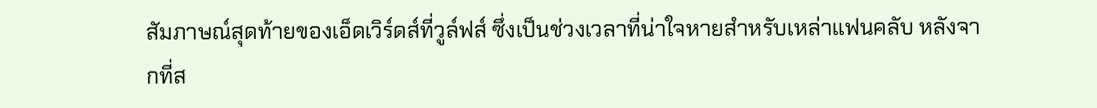สัมภาษณ์สุดท้ายของเอ็ดเวิร์ดส์ที่วูล์ฟส์ ซึ่งเป็นช่วงเวลาที่น่าใจหายสำหรับเหล่าแฟนคลับ หลังจากที่ส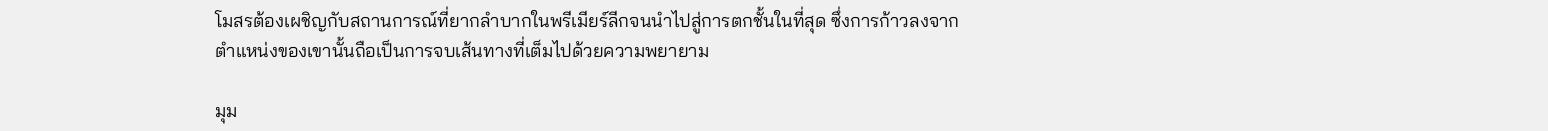โมสรต้องเผชิญกับสถานการณ์ที่ยากลำบากในพรีเมียร์ลีกจนนำไปสู่การตกชั้นในที่สุด ซึ่งการก้าวลงจากตำแหน่งของเขานั้นถือเป็นการจบเส้นทางที่เต็มไปด้วยความพยายาม

มุม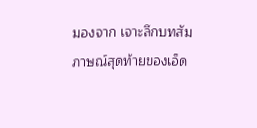มองจาก เจาะลึกบทสัมภาษณ์สุดท้ายของเอ็ด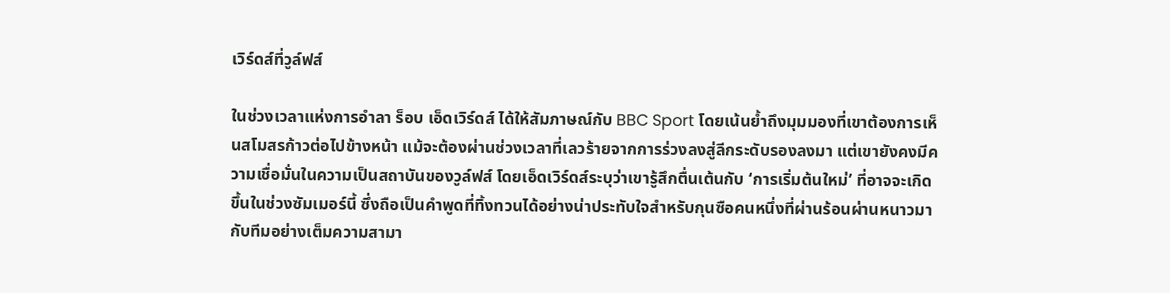เวิร์ดส์ที่วูล์ฟส์

ในช่วงเวลาแห่งการอำลา ร็อบ เอ็ดเวิร์ดส์ ได้ให้สัมภาษณ์กับ BBC Sport โดยเน้นย้ำถึงมุมมองที่เขาต้องการเห็นสโมสรก้าวต่อไปข้างหน้า แม้จะต้องผ่านช่วงเวลาที่เลวร้ายจากการร่วงลงสู่ลีกระดับรองลงมา แต่เขายังคงมีความเชื่อมั่นในความเป็นสถาบันของวูล์ฟส์ โดยเอ็ดเวิร์ดส์ระบุว่าเขารู้สึกตื่นเต้นกับ ‘การเริ่มต้นใหม่’ ที่อาจจะเกิดขึ้นในช่วงซัมเมอร์นี้ ซึ่งถือเป็นคำพูดที่ทิ้งทวนได้อย่างน่าประทับใจสำหรับกุนซือคนหนึ่งที่ผ่านร้อนผ่านหนาวมากับทีมอย่างเต็มความสามา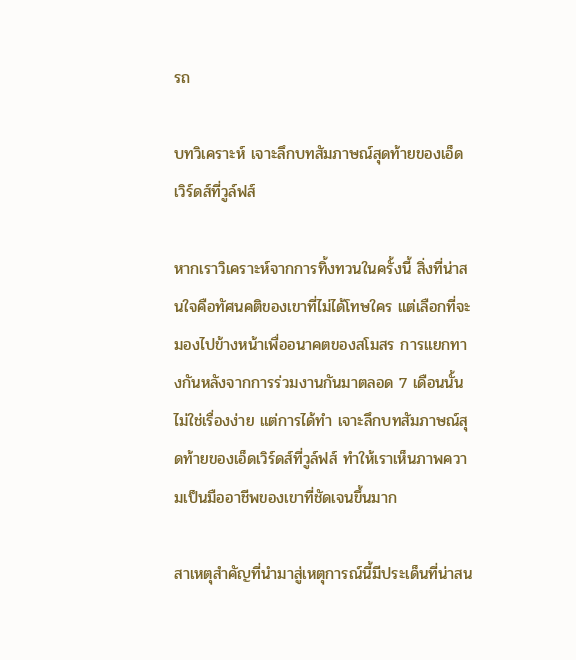รถ

บทวิเคราะห์ เจาะลึกบทสัมภาษณ์สุดท้ายของเอ็ดเวิร์ดส์ที่วูล์ฟส์

หากเราวิเคราะห์จากการทิ้งทวนในครั้งนี้ สิ่งที่น่าสนใจคือทัศนคติของเขาที่ไม่ได้โทษใคร แต่เลือกที่จะมองไปข้างหน้าเพื่ออนาคตของสโมสร การแยกทางกันหลังจากการร่วมงานกันมาตลอด 7 เดือนนั้นไม่ใช่เรื่องง่าย แต่การได้ทำ เจาะลึกบทสัมภาษณ์สุดท้ายของเอ็ดเวิร์ดส์ที่วูล์ฟส์ ทำให้เราเห็นภาพความเป็นมืออาชีพของเขาที่ชัดเจนขึ้นมาก

สาเหตุสำคัญที่นำมาสู่เหตุการณ์นี้มีประเด็นที่น่าสน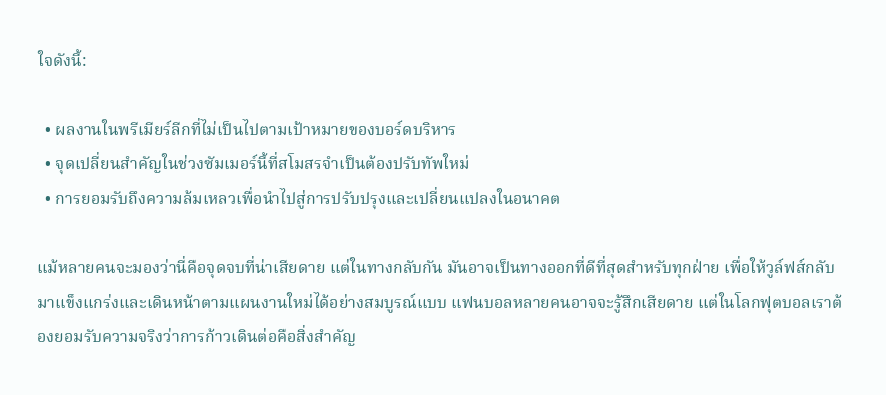ใจดังนี้:

  • ผลงานในพรีเมียร์ลีกที่ไม่เป็นไปตามเป้าหมายของบอร์ดบริหาร
  • จุดเปลี่ยนสำคัญในช่วงซัมเมอร์นี้ที่สโมสรจำเป็นต้องปรับทัพใหม่
  • การยอมรับถึงความล้มเหลวเพื่อนำไปสู่การปรับปรุงและเปลี่ยนแปลงในอนาคต

แม้หลายคนจะมองว่านี่คือจุดจบที่น่าเสียดาย แต่ในทางกลับกัน มันอาจเป็นทางออกที่ดีที่สุดสำหรับทุกฝ่าย เพื่อให้วูล์ฟส์กลับมาแข็งแกร่งและเดินหน้าตามแผนงานใหม่ได้อย่างสมบูรณ์แบบ แฟนบอลหลายคนอาจจะรู้สึกเสียดาย แต่ในโลกฟุตบอลเราต้องยอมรับความจริงว่าการก้าวเดินต่อคือสิ่งสำคัญ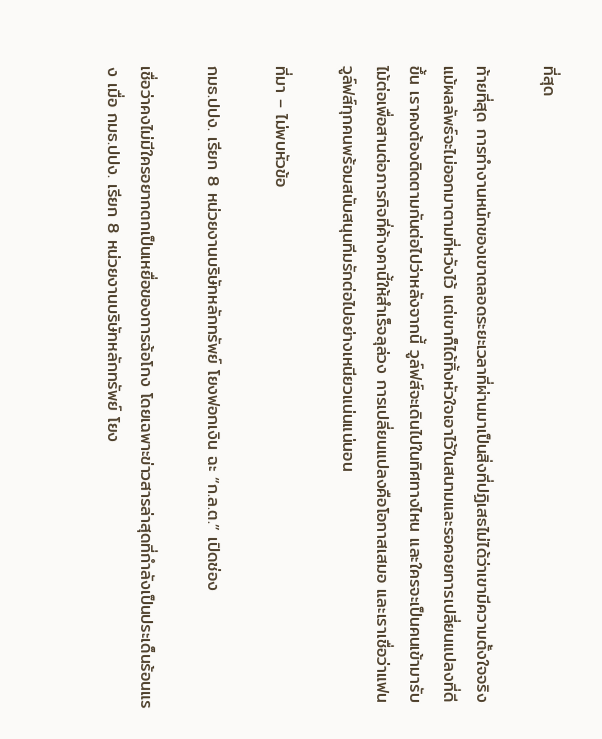ที่สุด

ท้ายที่สุด การทำงานหนักของเขาตลอดระยะเวลาที่ผ่านมาเป็นสิ่งที่ปฏิเสธไม่ได้ว่าเขามีความตั้งใจจริง แม้ผลลัพธ์จะไม่ออกมาตามที่หวังไว้ แต่เขาก็ได้ทิ้งหัวใจเอาไว้ในสนามและรอคอยการเปลี่ยนแปลงที่ดีขึ้น เราคงต้องติดตามกันต่อไปว่าหลังจากนี้ วูล์ฟส์จะเดินไปในทิศทางไหน และใครจะเป็นคนเข้ามารับไม้ต่อเพื่อสานต่อภารกิจที่ค้างคานี้ให้สำเร็จลุล่วง การเปลี่ยนแปลงคือโอกาสเสมอ และเราเชื่อว่าแฟนวูล์ฟส์ทุกคนพร้อมสนับสนุนทีมรักต่อไปอย่างเหนียวแน่นแน่นอน

ที่มา – ไม่พบหัวข้อ

กมธ.ปปง. เรียก 8 หน่วยงานบริษัทหลักทรัพย์ โยงฟอกเงิน ฉะ “ก.ล.ต.” เปิดช่อง

เชื่อว่าคงไม่มีใครอยากตกเป็นเหยื่อของการฉ้อโกง โดยเฉพาะข่าวสารล่าสุดที่กำลังเป็นประเด็นร้อนแรง เมื่อ กมธ.ปปง. เรียก 8 หน่วยงานบริษัทหลักทรัพย์ โยง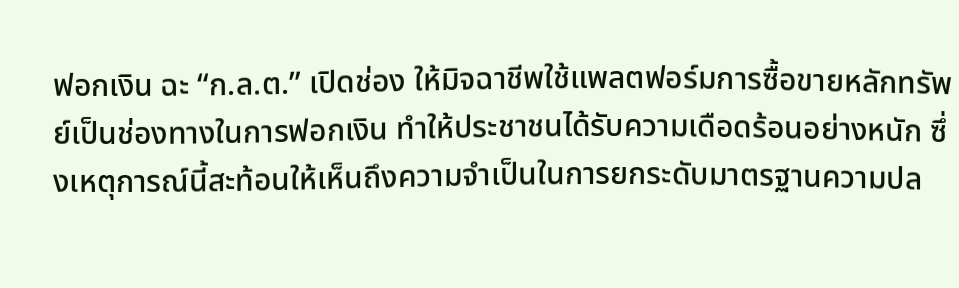ฟอกเงิน ฉะ “ก.ล.ต.” เปิดช่อง ให้มิจฉาชีพใช้แพลตฟอร์มการซื้อขายหลักทรัพย์เป็นช่องทางในการฟอกเงิน ทำให้ประชาชนได้รับความเดือดร้อนอย่างหนัก ซึ่งเหตุการณ์นี้สะท้อนให้เห็นถึงความจำเป็นในการยกระดับมาตรฐานความปล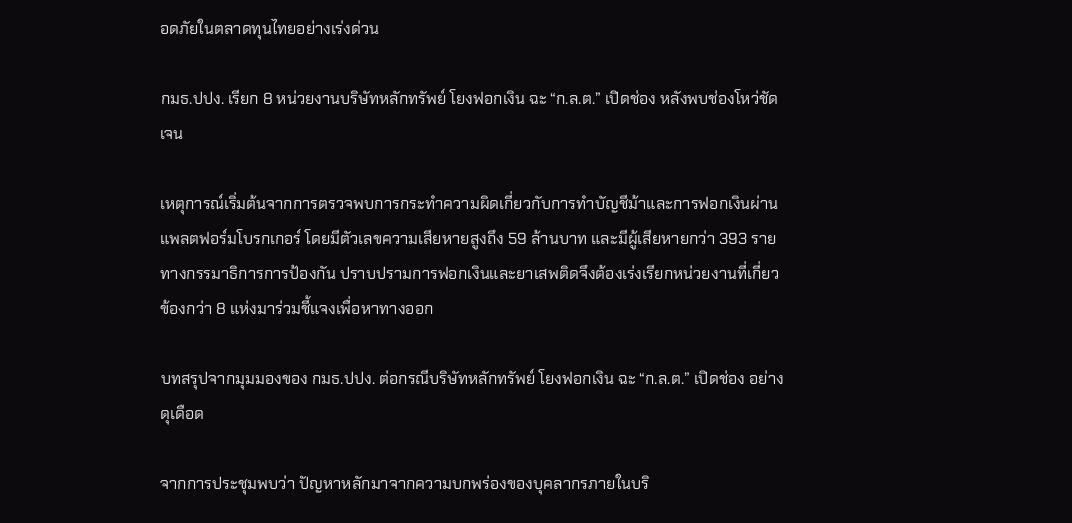อดภัยในตลาดทุนไทยอย่างเร่งด่วน

กมธ.ปปง. เรียก 8 หน่วยงานบริษัทหลักทรัพย์ โยงฟอกเงิน ฉะ “ก.ล.ต.” เปิดช่อง หลังพบช่องโหว่ชัดเจน

เหตุการณ์เริ่มต้นจากการตรวจพบการกระทำความผิดเกี่ยวกับการทำบัญชีม้าและการฟอกเงินผ่านแพลตฟอร์มโบรกเกอร์ โดยมีตัวเลขความเสียหายสูงถึง 59 ล้านบาท และมีผู้เสียหายกว่า 393 ราย ทางกรรมาธิการการป้องกัน ปราบปรามการฟอกเงินและยาเสพติดจึงต้องเร่งเรียกหน่วยงานที่เกี่ยวข้องกว่า 8 แห่งมาร่วมชี้แจงเพื่อหาทางออก

บทสรุปจากมุมมองของ กมธ.ปปง. ต่อกรณีบริษัทหลักทรัพย์ โยงฟอกเงิน ฉะ “ก.ล.ต.” เปิดช่อง อย่างดุเดือด

จากการประชุมพบว่า ปัญหาหลักมาจากความบกพร่องของบุคลากรภายในบริ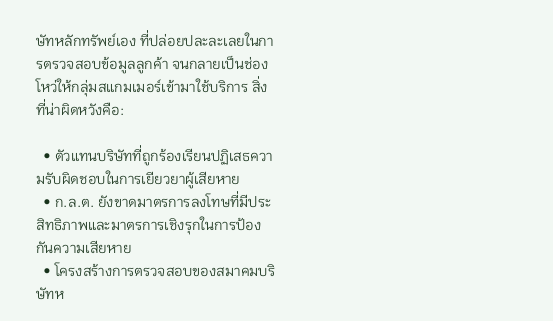ษัทหลักทรัพย์เอง ที่ปล่อยปละละเลยในการตรวจสอบข้อมูลลูกค้า จนกลายเป็นช่องโหว่ให้กลุ่มสแกมเมอร์เข้ามาใช้บริการ สิ่งที่น่าผิดหวังคือ:

  • ตัวแทนบริษัทที่ถูกร้องเรียนปฏิเสธความรับผิดชอบในการเยียวยาผู้เสียหาย
  • ก.ล.ต. ยังขาดมาตรการลงโทษที่มีประสิทธิภาพและมาตรการเชิงรุกในการป้องกันความเสียหาย
  • โครงสร้างการตรวจสอบของสมาคมบริษัทห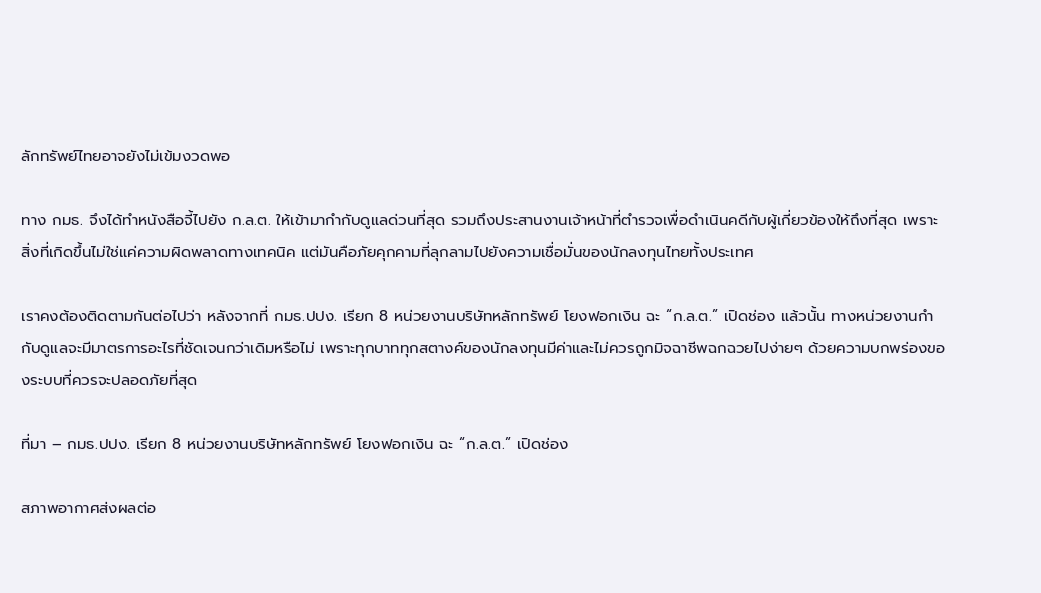ลักทรัพย์ไทยอาจยังไม่เข้มงวดพอ

ทาง กมธ. จึงได้ทำหนังสือจี้ไปยัง ก.ล.ต. ให้เข้ามากำกับดูแลด่วนที่สุด รวมถึงประสานงานเจ้าหน้าที่ตำรวจเพื่อดำเนินคดีกับผู้เกี่ยวข้องให้ถึงที่สุด เพราะสิ่งที่เกิดขึ้นไม่ใช่แค่ความผิดพลาดทางเทคนิค แต่มันคือภัยคุกคามที่ลุกลามไปยังความเชื่อมั่นของนักลงทุนไทยทั้งประเทศ

เราคงต้องติดตามกันต่อไปว่า หลังจากที่ กมธ.ปปง. เรียก 8 หน่วยงานบริษัทหลักทรัพย์ โยงฟอกเงิน ฉะ “ก.ล.ต.” เปิดช่อง แล้วนั้น ทางหน่วยงานกำกับดูแลจะมีมาตรการอะไรที่ชัดเจนกว่าเดิมหรือไม่ เพราะทุกบาททุกสตางค์ของนักลงทุนมีค่าและไม่ควรถูกมิจฉาชีพฉกฉวยไปง่ายๆ ด้วยความบกพร่องของระบบที่ควรจะปลอดภัยที่สุด

ที่มา – กมธ.ปปง. เรียก 8 หน่วยงานบริษัทหลักทรัพย์ โยงฟอกเงิน ฉะ “ก.ล.ต.” เปิดช่อง

สภาพอากาศส่งผลต่อ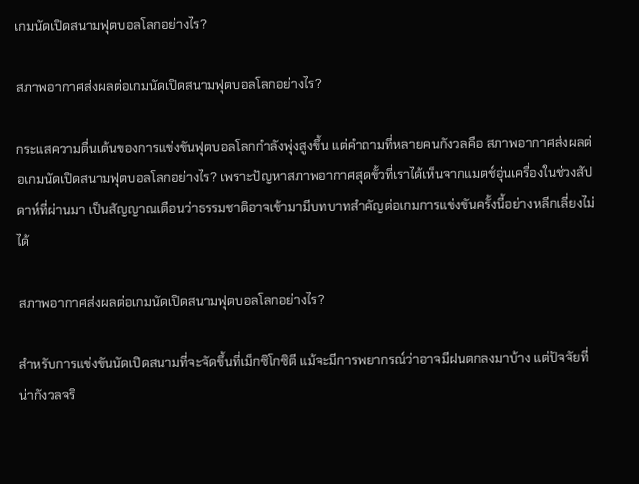เกมนัดเปิดสนามฟุตบอลโลกอย่างไร?

สภาพอากาศส่งผลต่อเกมนัดเปิดสนามฟุตบอลโลกอย่างไร?

กระแสความตื่นเต้นของการแข่งขันฟุตบอลโลกกำลังพุ่งสูงขึ้น แต่คำถามที่หลายคนกังวลคือ สภาพอากาศส่งผลต่อเกมนัดเปิดสนามฟุตบอลโลกอย่างไร? เพราะปัญหาสภาพอากาศสุดขั้วที่เราได้เห็นจากแมตช์อุ่นเครื่องในช่วงสัปดาห์ที่ผ่านมา เป็นสัญญาณเตือนว่าธรรมชาติอาจเข้ามามีบทบาทสำคัญต่อเกมการแข่งขันครั้งนี้อย่างหลีกเลี่ยงไม่ได้

สภาพอากาศส่งผลต่อเกมนัดเปิดสนามฟุตบอลโลกอย่างไร?

สำหรับการแข่งขันนัดเปิดสนามที่จะจัดขึ้นที่เม็กซิโกซิตี แม้จะมีการพยากรณ์ว่าอาจมีฝนตกลงมาบ้าง แต่ปัจจัยที่น่ากังวลจริ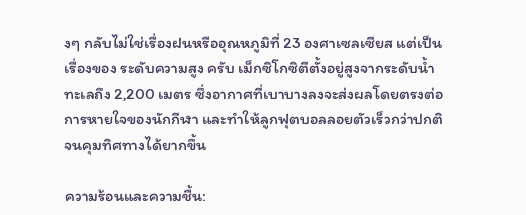งๆ กลับไม่ใช่เรื่องฝนหรืออุณหภูมิที่ 23 องศาเซลเซียส แต่เป็นเรื่องของ ระดับความสูง ครับ เม็กซิโกซิตีตั้งอยู่สูงจากระดับน้ำทะเลถึง 2,200 เมตร ซึ่งอากาศที่เบาบางลงจะส่งผลโดยตรงต่อการหายใจของนักกีฬา และทำให้ลูกฟุตบอลลอยตัวเร็วกว่าปกติจนคุมทิศทางได้ยากขึ้น

ความร้อนและความชื้น: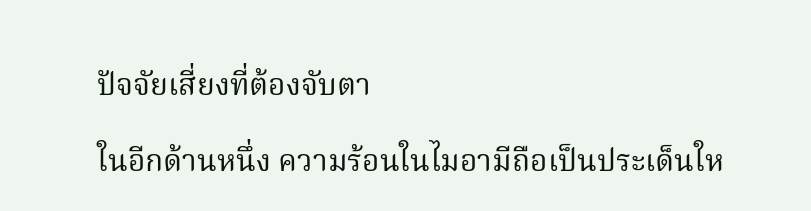ปัจจัยเสี่ยงที่ต้องจับตา

ในอีกด้านหนึ่ง ความร้อนในไมอามีถือเป็นประเด็นให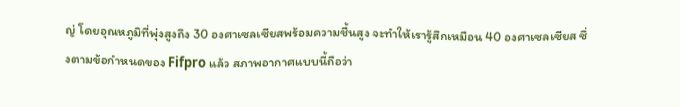ญ่ โดยอุณหภูมิที่พุ่งสูงถึง 30 องศาเซลเซียสพร้อมความชื้นสูง จะทำให้เรารู้สึกเหมือน 40 องศาเซลเซียส ซึ่งตามข้อกำหนดของ Fifpro แล้ว สภาพอากาศแบบนี้ถือว่า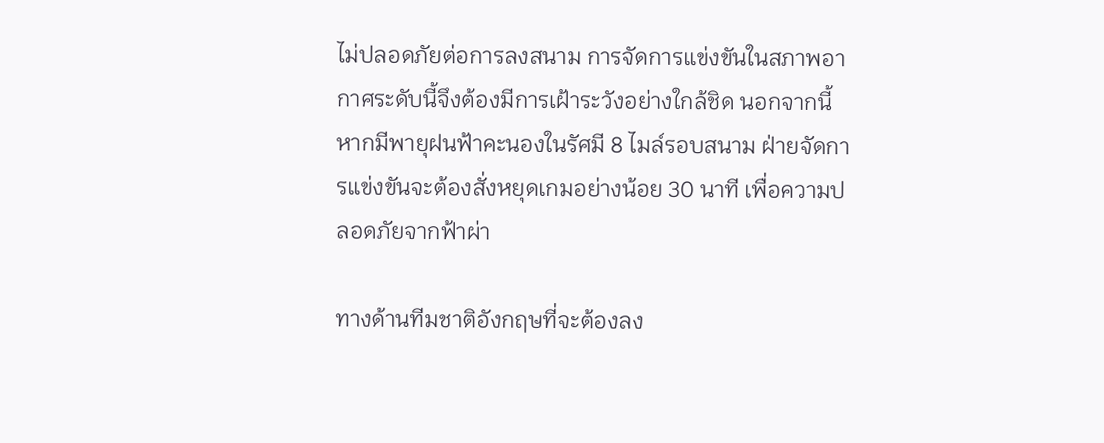ไม่ปลอดภัยต่อการลงสนาม การจัดการแข่งขันในสภาพอากาศระดับนี้จึงต้องมีการเฝ้าระวังอย่างใกล้ชิด นอกจากนี้ หากมีพายุฝนฟ้าคะนองในรัศมี 8 ไมล์รอบสนาม ฝ่ายจัดการแข่งขันจะต้องสั่งหยุดเกมอย่างน้อย 30 นาที เพื่อความปลอดภัยจากฟ้าผ่า

ทางด้านทีมชาติอังกฤษที่จะต้องลง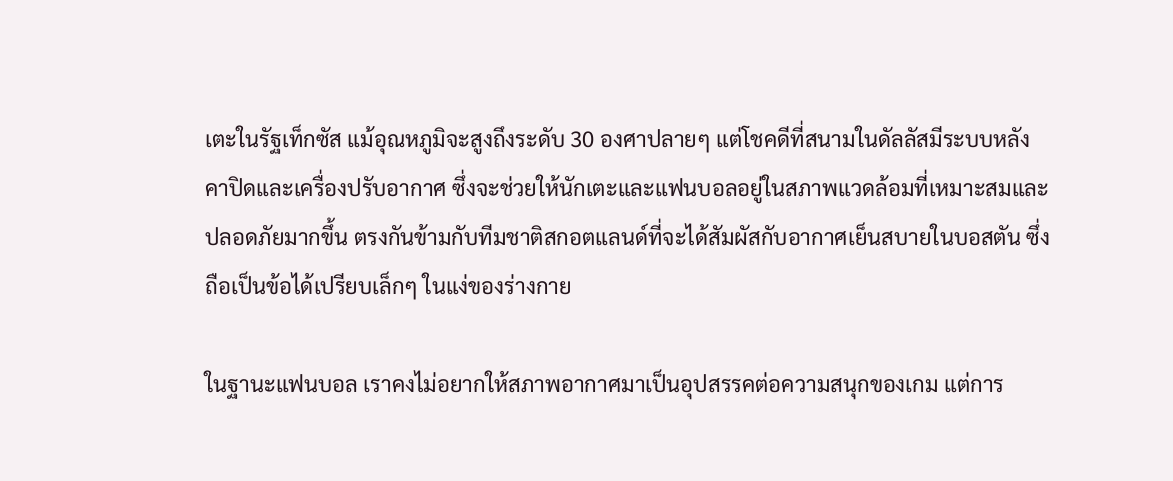เตะในรัฐเท็กซัส แม้อุณหภูมิจะสูงถึงระดับ 30 องศาปลายๆ แต่โชคดีที่สนามในดัลลัสมีระบบหลังคาปิดและเครื่องปรับอากาศ ซึ่งจะช่วยให้นักเตะและแฟนบอลอยู่ในสภาพแวดล้อมที่เหมาะสมและปลอดภัยมากขึ้น ตรงกันข้ามกับทีมชาติสกอตแลนด์ที่จะได้สัมผัสกับอากาศเย็นสบายในบอสตัน ซึ่งถือเป็นข้อได้เปรียบเล็กๆ ในแง่ของร่างกาย

ในฐานะแฟนบอล เราคงไม่อยากให้สภาพอากาศมาเป็นอุปสรรคต่อความสนุกของเกม แต่การ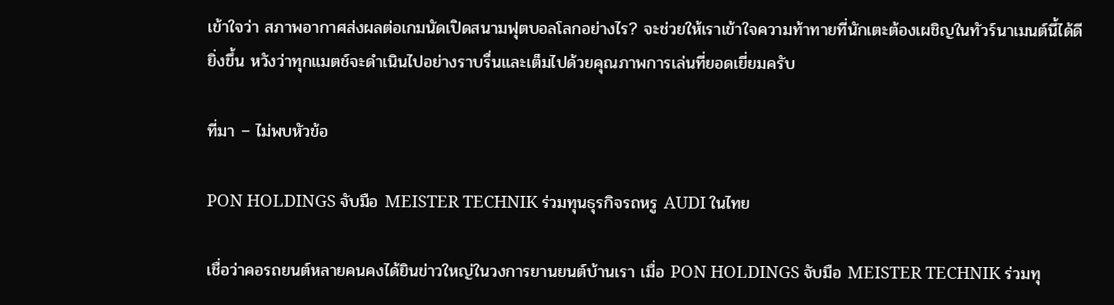เข้าใจว่า สภาพอากาศส่งผลต่อเกมนัดเปิดสนามฟุตบอลโลกอย่างไร? จะช่วยให้เราเข้าใจความท้าทายที่นักเตะต้องเผชิญในทัวร์นาเมนต์นี้ได้ดียิ่งขึ้น หวังว่าทุกแมตช์จะดำเนินไปอย่างราบรื่นและเต็มไปด้วยคุณภาพการเล่นที่ยอดเยี่ยมครับ

ที่มา – ไม่พบหัวข้อ

PON HOLDINGS จับมือ MEISTER TECHNIK ร่วมทุนธุรกิจรถหรู AUDI ในไทย

เชื่อว่าคอรถยนต์หลายคนคงได้ยินข่าวใหญ่ในวงการยานยนต์บ้านเรา เมื่อ PON HOLDINGS จับมือ MEISTER TECHNIK ร่วมทุ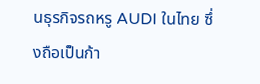นธุรกิจรถหรู AUDI ในไทย ซึ่งถือเป็นก้า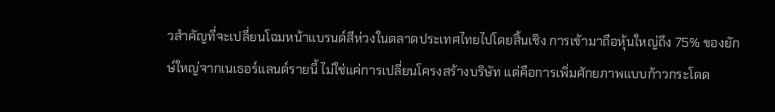วสำคัญที่จะเปลี่ยนโฉมหน้าแบรนด์สีห่วงในตลาดประเทศไทยไปโดยสิ้นเชิง การเข้ามาถือหุ้นใหญ่ถึง 75% ของยักษ์ใหญ่จากเนเธอร์แลนด์รายนี้ ไม่ใช่แค่การเปลี่ยนโครงสร้างบริษัท แต่คือการเพิ่มศักยภาพแบบก้าวกระโดด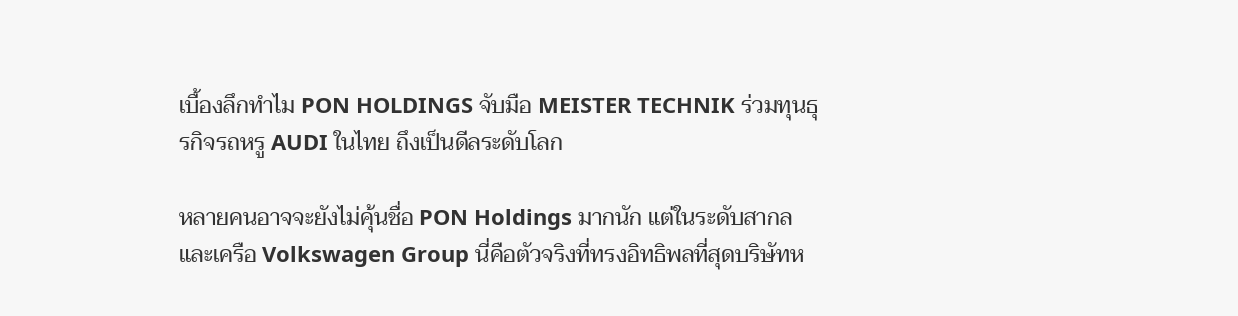เบื้องลึกทำไม PON HOLDINGS จับมือ MEISTER TECHNIK ร่วมทุนธุรกิจรถหรู AUDI ในไทย ถึงเป็นดีลระดับโลก

หลายคนอาจจะยังไม่คุ้นชื่อ PON Holdings มากนัก แต่ในระดับสากลและเครือ Volkswagen Group นี่คือตัวจริงที่ทรงอิทธิพลที่สุดบริษัทห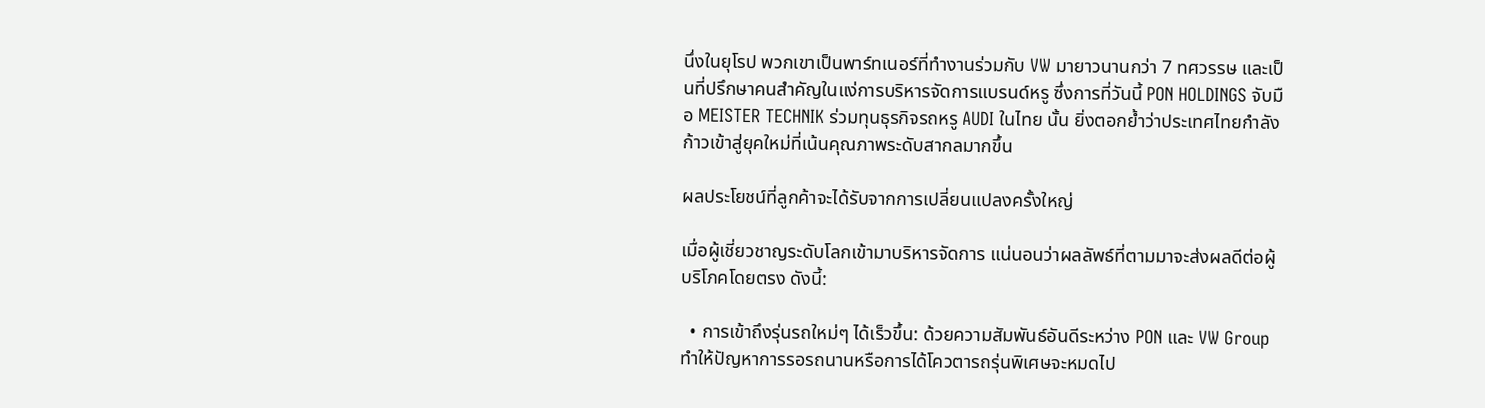นึ่งในยุโรป พวกเขาเป็นพาร์ทเนอร์ที่ทำงานร่วมกับ VW มายาวนานกว่า 7 ทศวรรษ และเป็นที่ปรึกษาคนสำคัญในแง่การบริหารจัดการแบรนด์หรู ซึ่งการที่วันนี้ PON HOLDINGS จับมือ MEISTER TECHNIK ร่วมทุนธุรกิจรถหรู AUDI ในไทย นั้น ยิ่งตอกย้ำว่าประเทศไทยกำลังก้าวเข้าสู่ยุคใหม่ที่เน้นคุณภาพระดับสากลมากขึ้น

ผลประโยชน์ที่ลูกค้าจะได้รับจากการเปลี่ยนแปลงครั้งใหญ่

เมื่อผู้เชี่ยวชาญระดับโลกเข้ามาบริหารจัดการ แน่นอนว่าผลลัพธ์ที่ตามมาจะส่งผลดีต่อผู้บริโภคโดยตรง ดังนี้:

  • การเข้าถึงรุ่นรถใหม่ๆ ได้เร็วขึ้น: ด้วยความสัมพันธ์อันดีระหว่าง PON และ VW Group ทำให้ปัญหาการรอรถนานหรือการได้โควตารถรุ่นพิเศษจะหมดไป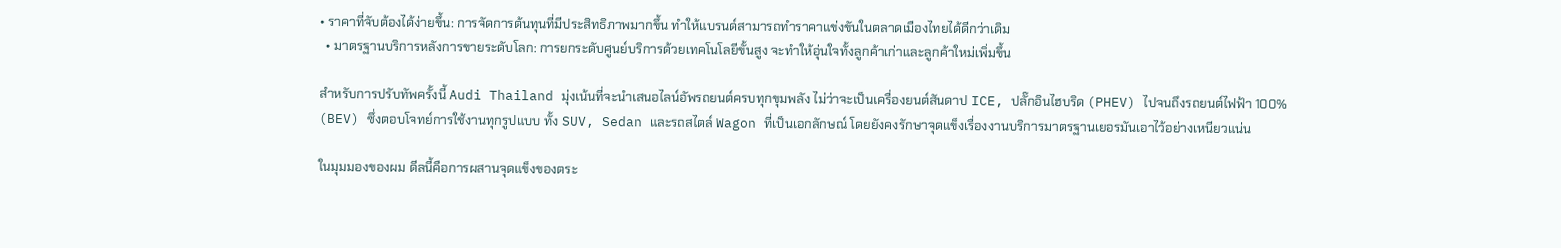• ราคาที่จับต้องได้ง่ายขึ้น: การจัดการต้นทุนที่มีประสิทธิภาพมากขึ้น ทำให้แบรนด์สามารถทำราคาแข่งขันในตลาดเมืองไทยได้ดีกว่าเดิม
  • มาตรฐานบริการหลังการขายระดับโลก: การยกระดับศูนย์บริการด้วยเทคโนโลยีขั้นสูง จะทำให้อุ่นใจทั้งลูกค้าเก่าและลูกค้าใหม่เพิ่มขึ้น

สำหรับการปรับทัพครั้งนี้ Audi Thailand มุ่งเน้นที่จะนำเสนอไลน์อัพรถยนต์ครบทุกขุมพลัง ไม่ว่าจะเป็นเครื่องยนต์สันดาป ICE, ปลั๊กอินไฮบริด (PHEV) ไปจนถึงรถยนต์ไฟฟ้า 100% (BEV) ซึ่งตอบโจทย์การใช้งานทุกรูปแบบ ทั้ง SUV, Sedan และรถสไตล์ Wagon ที่เป็นเอกลักษณ์ โดยยังคงรักษาจุดแข็งเรื่องงานบริการมาตรฐานเยอรมันเอาไว้อย่างเหนียวแน่น

ในมุมมองของผม ดีลนี้คือการผสานจุดแข็งของตระ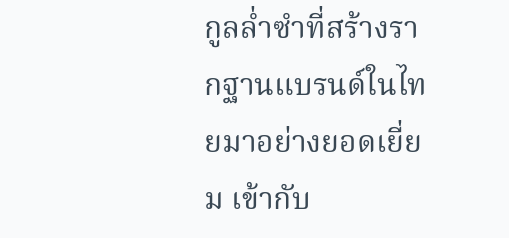กูลล่ำซำที่สร้างรากฐานแบรนด์ในไทยมาอย่างยอดเยี่ยม เข้ากับ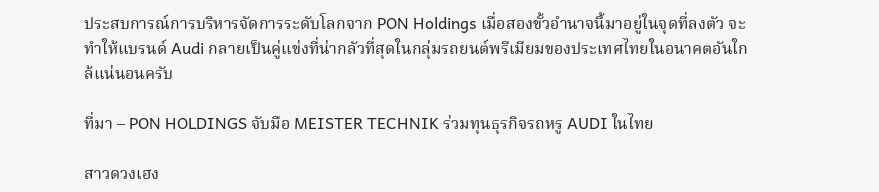ประสบการณ์การบริหารจัดการระดับโลกจาก PON Holdings เมื่อสองขั้วอำนาจนี้มาอยู่ในจุดที่ลงตัว จะทำให้แบรนด์ Audi กลายเป็นคู่แข่งที่น่ากลัวที่สุดในกลุ่มรถยนต์พรีเมียมของประเทศไทยในอนาคตอันใกล้แน่นอนครับ

ที่มา – PON HOLDINGS จับมือ MEISTER TECHNIK ร่วมทุนธุรกิจรถหรู AUDI ในไทย

สาวดวงเฮง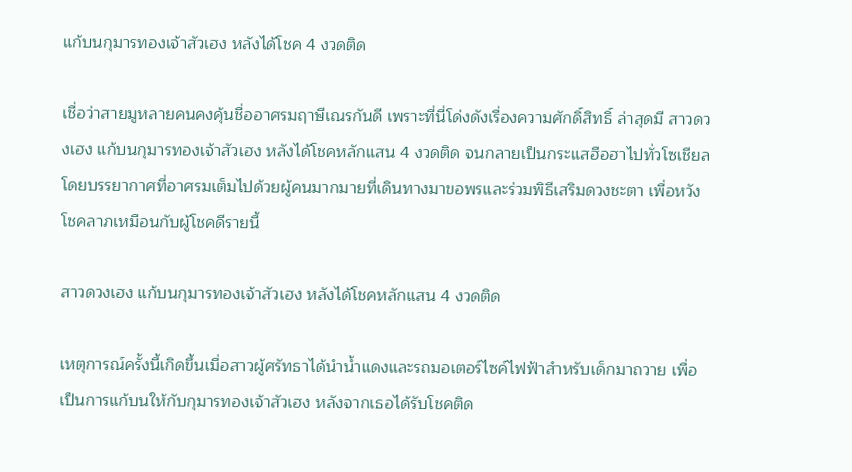แก้บนกุมารทองเจ้าสัวเฮง หลังได้โชค 4 งวดติด

เชื่อว่าสายมูหลายคนคงคุ้นชื่ออาศรมฤาษีเณรกันดี เพราะที่นี่โด่งดังเรื่องความศักดิ์สิทธิ์ ล่าสุดมี สาวดวงเฮง แก้บนกุมารทองเจ้าสัวเฮง หลังได้โชคหลักแสน 4 งวดติด จนกลายเป็นกระแสฮือฮาไปทั่วโซเชียล โดยบรรยากาศที่อาศรมเต็มไปด้วยผู้คนมากมายที่เดินทางมาขอพรและร่วมพิธีเสริมดวงชะตา เพื่อหวังโชคลาภเหมือนกับผู้โชคดีรายนี้

สาวดวงเฮง แก้บนกุมารทองเจ้าสัวเฮง หลังได้โชคหลักแสน 4 งวดติด

เหตุการณ์ครั้งนี้เกิดขึ้นเมื่อสาวผู้ศรัทธาได้นำน้ำแดงและรถมอเตอร์ไซค์ไฟฟ้าสำหรับเด็กมาถวาย เพื่อเป็นการแก้บนให้กับกุมารทองเจ้าสัวเฮง หลังจากเธอได้รับโชคติด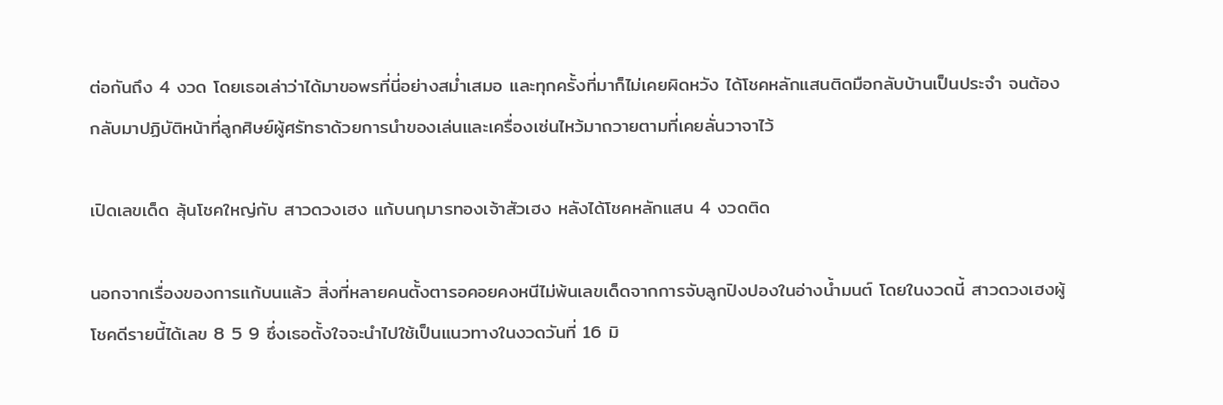ต่อกันถึง 4 งวด โดยเธอเล่าว่าได้มาขอพรที่นี่อย่างสม่ำเสมอ และทุกครั้งที่มาก็ไม่เคยผิดหวัง ได้โชคหลักแสนติดมือกลับบ้านเป็นประจำ จนต้องกลับมาปฏิบัติหน้าที่ลูกศิษย์ผู้ศรัทธาด้วยการนำของเล่นและเครื่องเซ่นไหว้มาถวายตามที่เคยลั่นวาจาไว้

เปิดเลขเด็ด ลุ้นโชคใหญ่กับ สาวดวงเฮง แก้บนกุมารทองเจ้าสัวเฮง หลังได้โชคหลักแสน 4 งวดติด

นอกจากเรื่องของการแก้บนแล้ว สิ่งที่หลายคนตั้งตารอคอยคงหนีไม่พ้นเลขเด็ดจากการจับลูกปิงปองในอ่างน้ำมนต์ โดยในงวดนี้ สาวดวงเฮงผู้โชคดีรายนี้ได้เลข 8 5 9 ซึ่งเธอตั้งใจจะนำไปใช้เป็นแนวทางในงวดวันที่ 16 มิ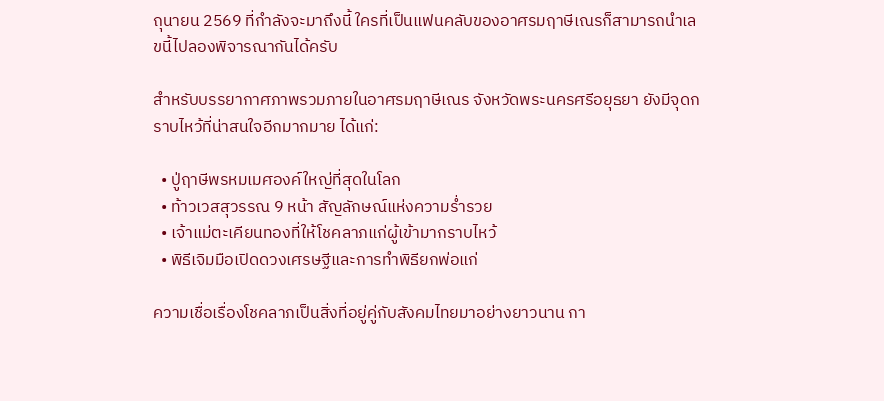ถุนายน 2569 ที่กำลังจะมาถึงนี้ ใครที่เป็นแฟนคลับของอาศรมฤาษีเณรก็สามารถนำเลขนี้ไปลองพิจารณากันได้ครับ

สำหรับบรรยากาศภาพรวมภายในอาศรมฤาษีเณร จังหวัดพระนครศรีอยุธยา ยังมีจุดกราบไหว้ที่น่าสนใจอีกมากมาย ได้แก่:

  • ปู่ฤาษีพรหมเมศองค์ใหญ่ที่สุดในโลก
  • ท้าวเวสสุวรรณ 9 หน้า สัญลักษณ์แห่งความร่ำรวย
  • เจ้าแม่ตะเคียนทองที่ให้โชคลาภแก่ผู้เข้ามากราบไหว้
  • พิธีเจิมมือเปิดดวงเศรษฐีและการทำพิธียกพ่อแก่

ความเชื่อเรื่องโชคลาภเป็นสิ่งที่อยู่คู่กับสังคมไทยมาอย่างยาวนาน กา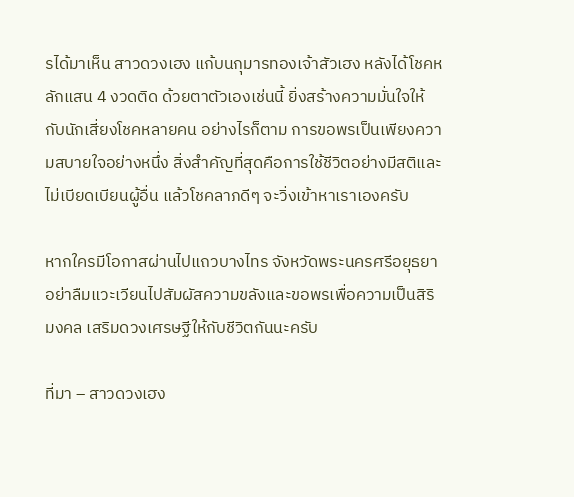รได้มาเห็น สาวดวงเฮง แก้บนกุมารทองเจ้าสัวเฮง หลังได้โชคหลักแสน 4 งวดติด ด้วยตาตัวเองเช่นนี้ ยิ่งสร้างความมั่นใจให้กับนักเสี่ยงโชคหลายคน อย่างไรก็ตาม การขอพรเป็นเพียงความสบายใจอย่างหนึ่ง สิ่งสำคัญที่สุดคือการใช้ชีวิตอย่างมีสติและไม่เบียดเบียนผู้อื่น แล้วโชคลาภดีๆ จะวิ่งเข้าหาเราเองครับ

หากใครมีโอกาสผ่านไปแถวบางไทร จังหวัดพระนครศรีอยุธยา อย่าลืมแวะเวียนไปสัมผัสความขลังและขอพรเพื่อความเป็นสิริมงคล เสริมดวงเศรษฐีให้กับชีวิตกันนะครับ

ที่มา – สาวดวงเฮง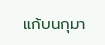แก้บนกุมา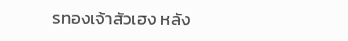รทองเจ้าสัวเฮง หลัง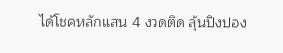ได้โชคหลักแสน 4 งวดติด ลุ้นปิงปอง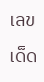เลขเด็ด